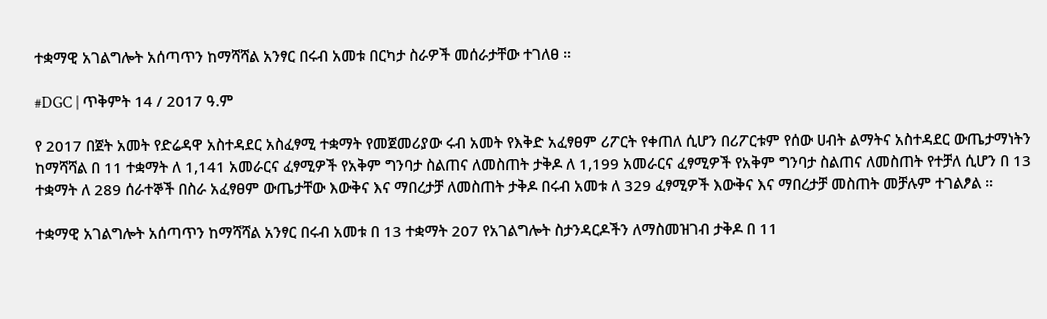ተቋማዊ አገልግሎት አሰጣጥን ከማሻሻል አንፃር በሩብ አመቱ በርካታ ስራዎች መሰራታቸው ተገለፀ ።

#DGC | ጥቅምት 14 / 2017 ዓ.ም

የ 2017 በጀት አመት የድሬዳዋ አስተዳደር አስፈፃሚ ተቋማት የመጀመሪያው ሩብ አመት የእቅድ አፈፃፀም ሪፖርት የቀጠለ ሲሆን በሪፖርቱም የሰው ሀብት ልማትና አስተዳደር ውጤታማነትን ከማሻሻል በ 11 ተቋማት ለ 1,141 አመራርና ፈፃሚዎች የአቅም ግንባታ ስልጠና ለመስጠት ታቅዶ ለ 1,199 አመራርና ፈፃሚዎች የአቅም ግንባታ ስልጠና ለመስጠት የተቻለ ሲሆን በ 13 ተቋማት ለ 289 ሰራተኞች በስራ አፈፃፀም ውጤታቸው እውቅና እና ማበረታቻ ለመስጠት ታቅዶ በሩብ አመቱ ለ 329 ፈፃሚዎች እውቅና እና ማበረታቻ መስጠት መቻሉም ተገልፆል ።

ተቋማዊ አገልግሎት አሰጣጥን ከማሻሻል አንፃር በሩብ አመቱ በ 13 ተቋማት 207 የአገልግሎት ስታንዳርዶችን ለማስመዝገብ ታቅዶ በ 11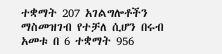ተቋማት 207 አገልግሎቶችን ማስመዝገብ የተቻለ ሲሆን በሩብ አመቱ በ 6 ተቋማት 956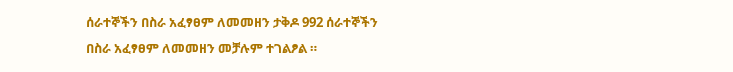ሰራተኞችን በስራ አፈፃፀም ለመመዘን ታቅዶ 992 ሰራተኞችን በስራ አፈፃፀም ለመመዘን መቻሉም ተገልፆል ።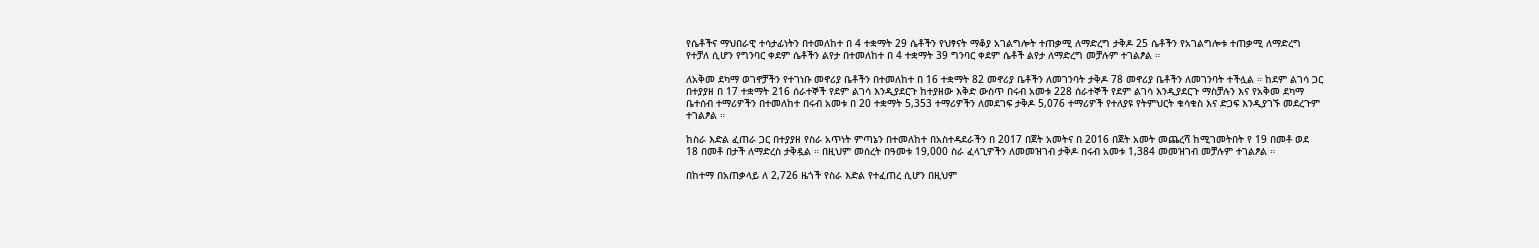የሴቶችና ማህበራዊ ተሳታፊነትን በተመለከተ በ 4 ተቋማት 29 ሴቶችን የህፃናት ማቆያ አገልግሎት ተጠቃሚ ለማድረግ ታቅዶ 25 ሴቶችን የአገልግሎቱ ተጠቃሚ ለማድረግ የተቻለ ሲሆን የግንባር ቀደም ሴቶችን ልየታ በተመለከተ በ 4 ተቋማት 39 ግንባር ቀደም ሴቶች ልየታ ለማድረግ መቻሉም ተገልፆል ።

ለአቅመ ደካማ ወገኖቻችን የተገነቡ መኖሪያ ቤቶችን በተመለከተ በ 16 ተቋማት 82 መኖሪያ ቤቶችን ለመገንባት ታቅዶ 78 መኖሪያ ቤቶችን ለመገንባት ተችሏል ። ከደም ልገሳ ጋር በተያያዘ በ 17 ተቋማት 216 ሰራተኞች የደም ልገሳ እንዲያደርጉ ከተያዘው እቅድ ውስጥ በሩብ አመቱ 228 ሰራተኞች የደም ልገሳ እንዲያደርጉ ማስቻሉን እና የአቅመ ደካማ ቤተሰብ ተማሪዎችን በተመለከተ በሩብ አመቱ በ 20 ተቋማት 5,353 ተማሪዎችን ለመደገፍ ታቅዶ 5,076 ተማሪዎች የተለያዩ የትምህርት ቁሳቁስ እና ድጋፍ እንዲያገኙ መደረጉም ተገልፆል ።

ከስራ እድል ፈጠራ ጋር በተያያዘ የስራ አጥነት ምጣኔን በተመለከተ በአስተዳደራችን በ 2017 በጀት አመትና በ 2016 በጀት አመት መጨረሻ ከሚገመትበት የ 19 በመቶ ወደ 18 በመቶ በታች ለማድረስ ታቅዷል ። በዚህም መሰረት በዓመቱ 19,000 ስራ ፈላጊዎችን ለመመዝገብ ታቅዶ በሩብ አመቱ 1,384 መመዝገብ መቻሉም ተገልፆል ።

በከተማ በአጠቃላይ ለ 2,726 ዜጎች የስራ እድል የተፈጠረ ሲሆን በዚህም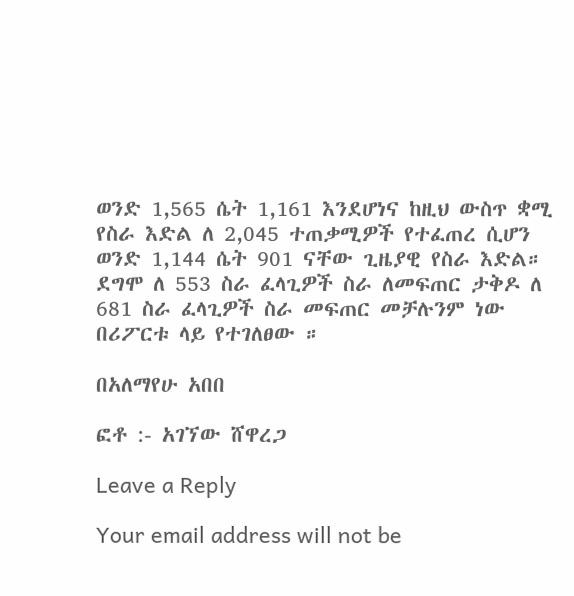ወንድ 1,565 ሴት 1,161 እንደሆነና ከዚህ ውስጥ ቋሚ የስራ እድል ለ 2,045 ተጠቃሚዎች የተፈጠረ ሲሆን ወንድ 1,144 ሴት 901 ናቸው ጊዜያዊ የስራ እድል። ደግሞ ለ 553 ስራ ፈላጊዎች ስራ ለመፍጠር ታቅዶ ለ 681 ስራ ፈላጊዎች ስራ መፍጠር መቻሉንም ነው በሪፖርቱ ላይ የተገለፀው ።

በአለማየሁ አበበ

ፎቶ :- አገኘው ሸዋረጋ

Leave a Reply

Your email address will not be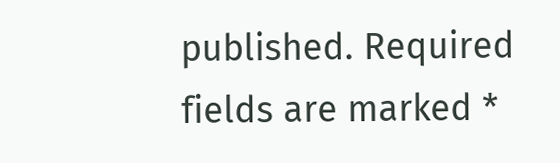published. Required fields are marked *